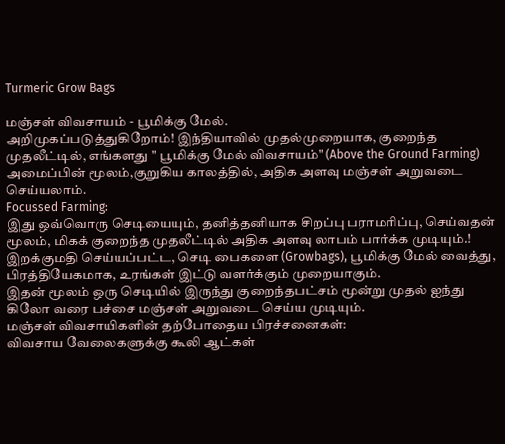Turmeric Grow Bags

மஞ்சள் விவசாயம் - பூமிக்கு மேல்.
அறிமுகப்படுத்துகிறோம்! இந்தியாவில் முதல்முறையாக, குறைந்த முதலீட்டில், எங்களது " பூமிக்கு மேல் விவசாயம்" (Above the Ground Farming) அமைப்பின் மூலம்,குறுகிய காலத்தில், அதிக அளவு மஞ்சள் அறுவடை செய்யலாம்.
Focussed Farming:
இது ஒவ்வொரு செடியையும், தனித்தனியாக சிறப்பு பராமரிப்பு, செய்வதன் மூலம், மிகக் குறைந்த முதலீட்டில் அதிக அளவு லாபம் பார்க்க முடியும்.!
இறக்குமதி செய்யப்பட்ட, செடி பைகளை (Growbags), பூமிக்கு மேல் வைத்து, பிரத்தியேகமாக, உரங்கள் இட்டு வளர்க்கும் முறையாகும்.
இதன் மூலம் ஒரு செடியில் இருந்து குறைந்தபட்சம் மூன்று முதல் ஐந்து கிலோ வரை பச்சை மஞ்சள் அறுவடை செய்ய முடியும்.
மஞ்சள் விவசாயிகளின் தற்போதைய பிரச்சனைகள்:
விவசாய வேலைகளுக்கு கூலி ஆட்கள்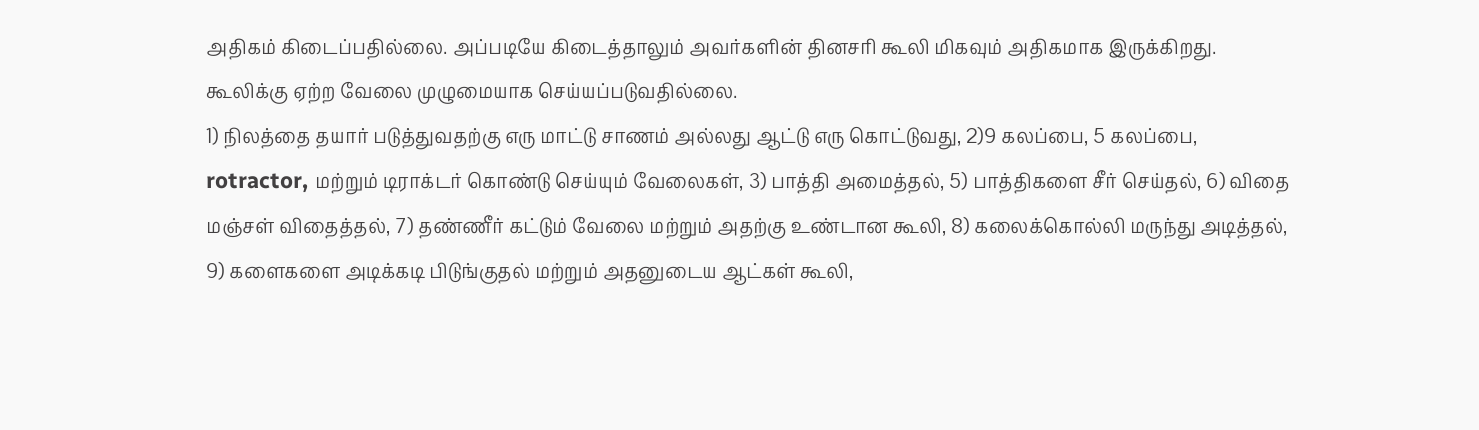அதிகம் கிடைப்பதில்லை. அப்படியே கிடைத்தாலும் அவர்களின் தினசரி கூலி மிகவும் அதிகமாக இருக்கிறது. கூலிக்கு ஏற்ற வேலை முழுமையாக செய்யப்படுவதில்லை.
1) நிலத்தை தயார் படுத்துவதற்கு எரு மாட்டு சாணம் அல்லது ஆட்டு எரு கொட்டுவது, 2)9 கலப்பை, 5 கலப்பை, rotractor, மற்றும் டிராக்டர் கொண்டு செய்யும் வேலைகள், 3) பாத்தி அமைத்தல், 5) பாத்திகளை சீர் செய்தல், 6) விதை மஞ்சள் விதைத்தல், 7) தண்ணீர் கட்டும் வேலை மற்றும் அதற்கு உண்டான கூலி, 8) கலைக்கொல்லி மருந்து அடித்தல், 9) களைகளை அடிக்கடி பிடுங்குதல் மற்றும் அதனுடைய ஆட்கள் கூலி,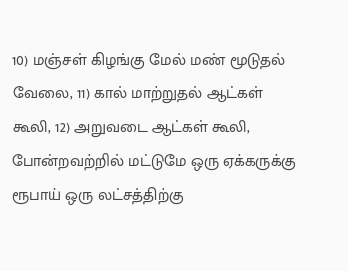10) மஞ்சள் கிழங்கு மேல் மண் மூடுதல் வேலை, 11) கால் மாற்றுதல் ஆட்கள் கூலி, 12) அறுவடை ஆட்கள் கூலி, போன்றவற்றில் மட்டுமே ஒரு ஏக்கருக்கு ரூபாய் ஒரு லட்சத்திற்கு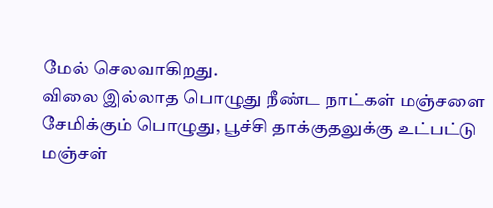மேல் செலவாகிறது.
விலை இல்லாத பொழுது நீண்ட நாட்கள் மஞ்சளை சேமிக்கும் பொழுது, பூச்சி தாக்குதலுக்கு உட்பட்டு மஞ்சள்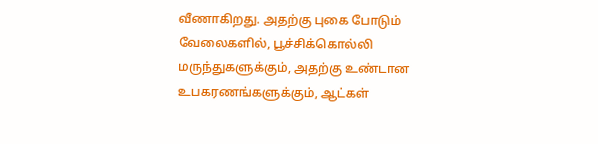வீணாகிறது. அதற்கு புகை போடும் வேலைகளில், பூச்சிக்கொல்லி மருந்துகளுக்கும், அதற்கு உண்டான உபகரணங்களுக்கும், ஆட்கள்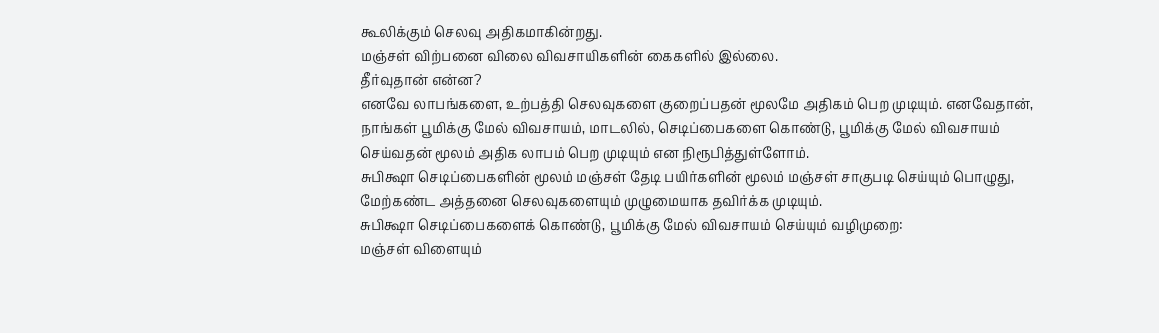கூலிக்கும் செலவு அதிகமாகின்றது.
மஞ்சள் விற்பனை விலை விவசாயிகளின் கைகளில் இல்லை.
தீர்வுதான் என்ன?
எனவே லாபங்களை, உற்பத்தி செலவுகளை குறைப்பதன் மூலமே அதிகம் பெற முடியும். எனவேதான், நாங்கள் பூமிக்கு மேல் விவசாயம், மாடலில், செடிப்பைகளை கொண்டு, பூமிக்கு மேல் விவசாயம் செய்வதன் மூலம் அதிக லாபம் பெற முடியும் என நிரூபித்துள்ளோம்.
சுபிக்ஷா செடிப்பைகளின் மூலம் மஞ்சள் தேடி பயிர்களின் மூலம் மஞ்சள் சாகுபடி செய்யும் பொழுது, மேற்கண்ட அத்தனை செலவுகளையும் முழுமையாக தவிர்க்க முடியும்.
சுபிக்ஷா செடிப்பைகளைக் கொண்டு, பூமிக்கு மேல் விவசாயம் செய்யும் வழிமுறை:
மஞ்சள் விளையும்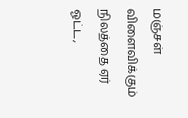மஞ்சள் விளைவிக்கும் நிலத்தை ஏர் ஓட்ட,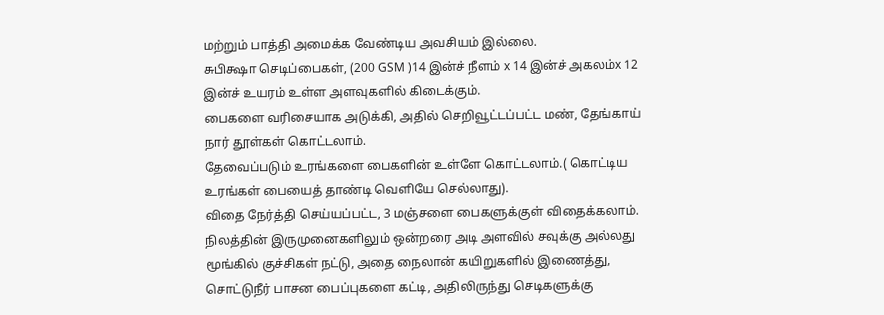மற்றும் பாத்தி அமைக்க வேண்டிய அவசியம் இல்லை.
சுபிக்ஷா செடிப்பைகள், (200 GSM )14 இன்ச் நீளம் x 14 இன்ச் அகலம்x 12 இன்ச் உயரம் உள்ள அளவுகளில் கிடைக்கும்.
பைகளை வரிசையாக அடுக்கி, அதில் செறிவூட்டப்பட்ட மண், தேங்காய் நார் தூள்கள் கொட்டலாம்.
தேவைப்படும் உரங்களை பைகளின் உள்ளே கொட்டலாம்.( கொட்டிய உரங்கள் பையைத் தாண்டி வெளியே செல்லாது).
விதை நேர்த்தி செய்யப்பட்ட, 3 மஞ்சளை பைகளுக்குள் விதைக்கலாம்.
நிலத்தின் இருமுனைகளிலும் ஒன்றரை அடி அளவில் சவுக்கு அல்லது மூங்கில் குச்சிகள் நட்டு, அதை நைலான் கயிறுகளில் இணைத்து, சொட்டுநீர் பாசன பைப்புகளை கட்டி, அதிலிருந்து செடிகளுக்கு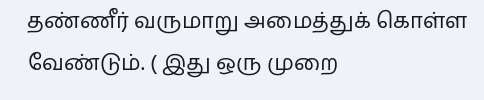தண்ணீர் வருமாறு அமைத்துக் கொள்ள வேண்டும். ( இது ஒரு முறை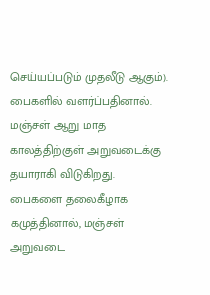செய்யப்படும் முதலீடு ஆகும்).
பைகளில் வளர்ப்பதினால். மஞ்சள் ஆறு மாத காலத்திற்குள் அறுவடைக்கு தயாராகி விடுகிறது.
பைகளை தலைகீழாக கமுத்தினால், மஞ்சள் அறுவடை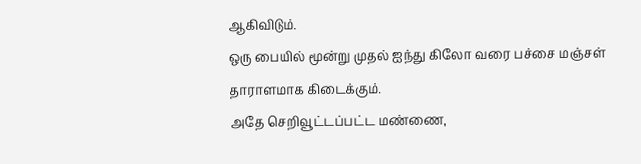ஆகிவிடும்.
ஒரு பையில் மூன்று முதல் ஐந்து கிலோ வரை பச்சை மஞ்சள் தாராளமாக கிடைக்கும்.
அதே செறிவூட்டப்பட்ட மண்ணை,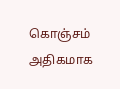கொஞ்சம் அதிகமாக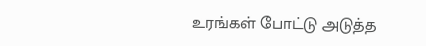உரங்கள் போட்டு அடுத்த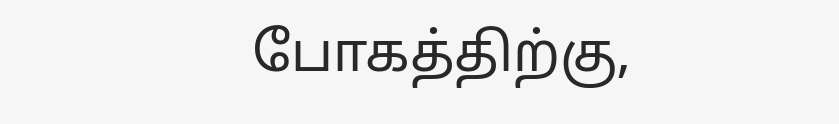போகத்திற்கு,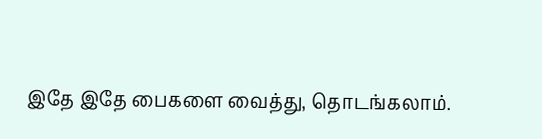இதே இதே பைகளை வைத்து, தொடங்கலாம்.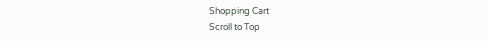Shopping Cart
Scroll to Top